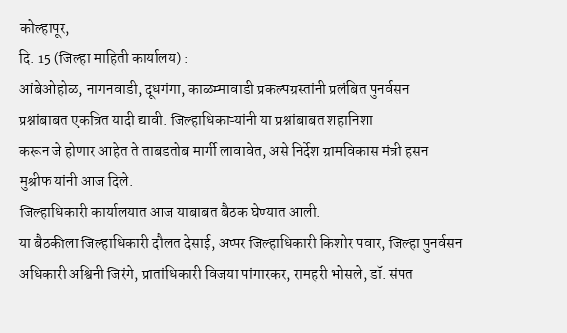कोल्हापूर,
दि. 15 (जिल्हा माहिती कार्यालय) :
आंबेओहोळ, नागनवाडी, दूधगंगा, काळम्मावाडी प्रकल्पग्रस्तांनी प्रलंबित पुनर्वसन
प्रश्नांबाबत एकत्रित यादी द्यावी. जिल्हाधिकाऱ्यांनी या प्रश्नांबाबत शहानिशा
करून जे होणार आहेत ते ताबडतोब मार्गी लावावेत, असे निर्देश ग्रामविकास मंत्री हसन
मुश्रीफ यांनी आज दिले.
जिल्हाधिकारी कार्यालयात आज याबाबत बैठक घेण्यात आली.
या बैठकीला जिल्हाधिकारी दौलत देसाई, अप्पर जिल्हाधिकारी किशोर पवार, जिल्हा पुनर्वसन
अधिकारी अश्विनी जिरंगे, प्रातांधिकारी विजया पांगारकर, रामहरी भोसले, डॉ. संपत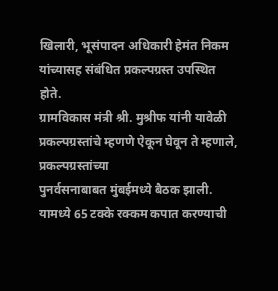खिलारी, भूसंपादन अधिकारी हेमंत निकम यांच्यासह संबंधित प्रकल्पग्रस्त उपस्थित
होते.
ग्रामविकास मंत्री श्री. मुश्रीफ यांनी यावेळी
प्रकल्पग्रस्तांचे म्हणणे ऐकून घेवून ते म्हणाले, प्रकल्पग्रस्तांच्या
पुनर्वसनाबाबत मुंबईमध्ये बैठक झाली. यामध्ये 65 टक्के रक्कम कपात करण्याची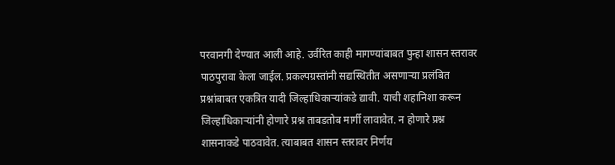परवानगी देण्यात आली आहे. उर्वरित काही मागण्यांबाबत पुन्हा शासन स्तरावर
पाठपुरावा केला जाईल. प्रकल्पग्रस्तांनी सद्यस्थितीत असणाऱ्या प्रलंबित
प्रश्नांबाबत एकत्रित यादी जिल्हाधिकाऱ्यांकडे द्यावी. याची शहानिशा करून
जिल्हाधिकाऱ्यांनी होणारे प्रश्न ताबडतोब मार्गी लावावेत. न होणारे प्रश्न
शासनाकडे पाठवावेत. त्याबाबत शासन स्तरावर निर्णय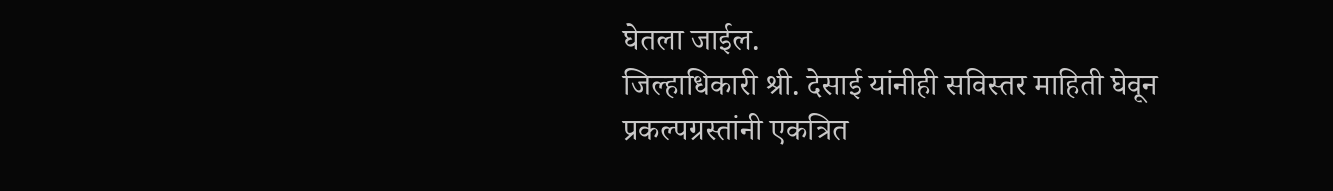घेतला जाईल.
जिल्हाधिकारी श्री. देसाई यांनीही सविस्तर माहिती घेवून
प्रकल्पग्रस्तांनी एकत्रित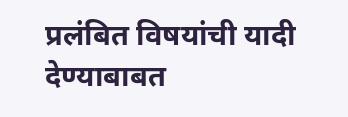प्रलंबित विषयांची यादी देण्याबाबत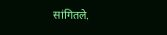सांगितले.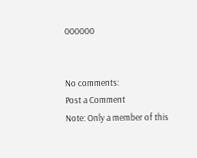000000


No comments:
Post a Comment
Note: Only a member of this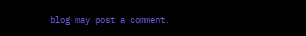blog may post a comment.